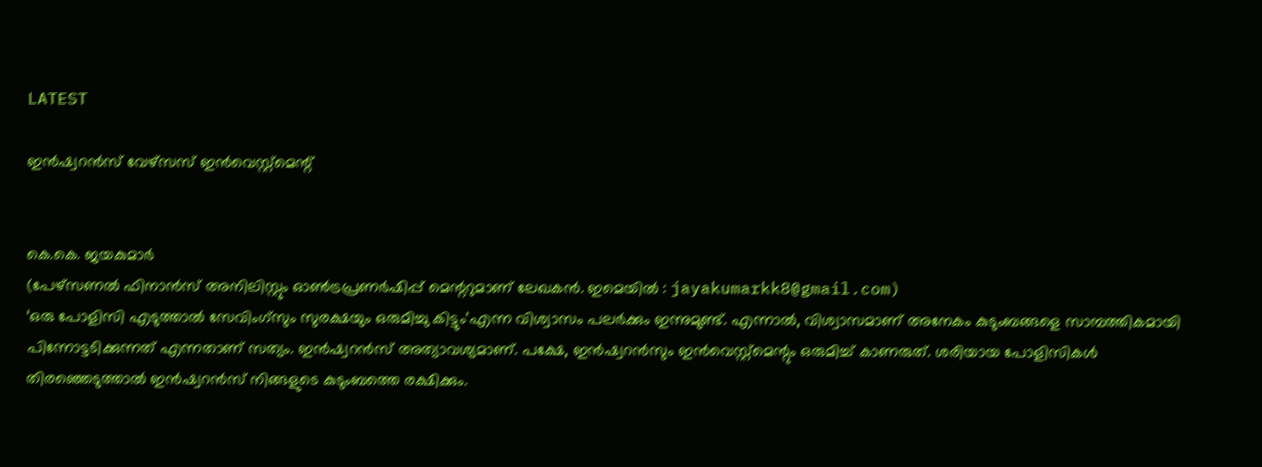LATEST

ഇൻഷ്വറൻസ് വേഴ്സസ് ഇൻവെസ്റ്റ്മെന്റ്


കെ.കെ. ജയകുമാർ
(പേഴ്‌സണൽ ഫിനാൻസ് അനിലിസ്റ്റും ഓൺട്രപ്രണർഷിപ്പ് മെന്ററുമാണ് ലേഖകൻ. ഇമെയിൽ : jayakumarkk8@gmail.com)
‘ഒരു പോളിസി എടുത്താൽ സേവിംഗ്‌സും സുരക്ഷയും ഒരുമിച്ചു കിട്ടും’എന്ന വിശ്വാസം പലർക്കും ഇന്നുമുണ്ട്. എന്നാൽ, വിശ്വാസമാണ് അനേകം കുടുംബങ്ങളെ സാമ്പത്തികമായി പിന്നോട്ടടിക്കുന്നത് എന്നതാണ് സത്യം. ഇൻഷ്വറൻസ് അത്യാവശ്യമാണ്. പക്ഷേ, ഇൻഷ്വറൻസും ഇൻവെസ്റ്റ്‌മെന്റും ഒരുമിച്ച് കാണരുത്. ശരിയായ പോളിസികൾ തിരഞ്ഞെടുത്താൽ ഇൻഷ്വറൻസ് നിങ്ങളുടെ കുടുംബത്തെ രക്ഷിക്കും.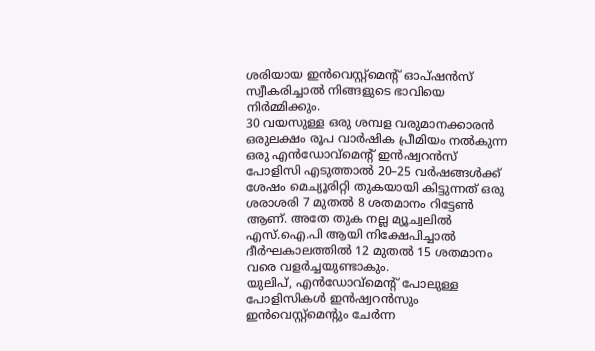ശരിയായ ഇൻവെസ്റ്റ്‌മെന്റ് ഓപ്ഷൻസ് സ്വീകരിച്ചാൽ നിങ്ങളുടെ ഭാവിയെ നിർമ്മിക്കും.
30 വയസുള്ള ഒരു ശമ്പള വരുമാനക്കാരൻ ഒരുലക്ഷം രൂപ വാർഷിക പ്രീമിയം നൽകുന്ന ഒരു എൻഡോവ്‌മെന്റ് ഇൻഷ്വറൻസ് പോളിസി എടുത്താൽ 20–25 വർഷങ്ങൾക്ക് ശേഷം മെച്യൂരിറ്റി തുകയായി കിട്ടുന്നത് ഒരു ശരാശരി 7 മുതൽ 8 ശതമാനം റിട്ടേൺ ആണ്. അതേ തുക നല്ല മ്യൂച്വലിൽ എസ്.ഐ.പി ആയി നിക്ഷേപിച്ചാൽ ദീർഘകാലത്തിൽ 12 മുതൽ 15 ശതമാനം വരെ വളർച്ചയുണ്ടാകും.
യുലിപ്, എൻഡോവ്‌മെന്റ് പോലുള്ള പോളിസികൾ ഇൻഷ്വറൻസും ഇൻവെസ്റ്റ്‌മെന്റും ചേർന്ന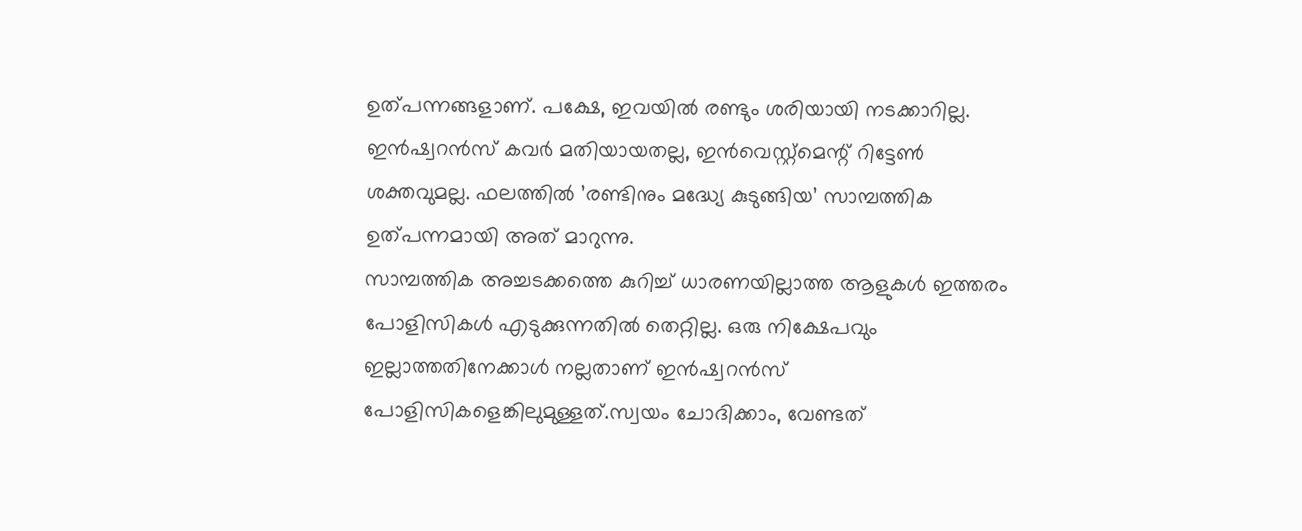ഉത്പന്നങ്ങളാണ്. പക്ഷേ, ഇവയിൽ രണ്ടും ശരിയായി നടക്കാറില്ല. ഇൻഷ്വറൻസ് കവർ മതിയായതല്ല, ഇൻവെസ്റ്റ്‌മെന്റ് റിട്ടേൺ ശക്തവുമല്ല. ഫലത്തിൽ ’രണ്ടിനും മദ്ധ്യേ കുടുങ്ങിയ’ സാമ്പത്തിക ഉത്പന്നമായി അത് മാറുന്നു.
സാമ്പത്തിക അച്ചടക്കത്തെ കുറിച്ച് ധാരണയില്ലാത്ത ആളുകൾ ഇത്തരം പോളിസികൾ എടുക്കുന്നതിൽ തെറ്റില്ല. ഒരു നിക്ഷേപവും ഇല്ലാത്തതിനേക്കാൾ നല്ലതാണ് ഇൻഷ്വറൻസ് പോളിസികളെങ്കിലുമുള്ളത്.സ്വയം ചോദിക്കാം, വേണ്ടത്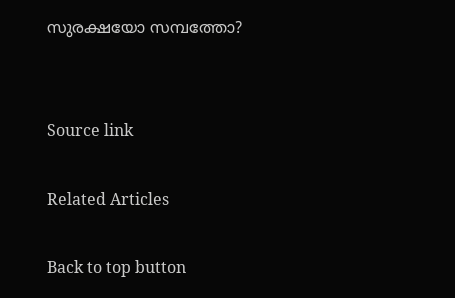സുരക്ഷയോ സമ്പത്തോ?


Source link

Related Articles

Back to top button